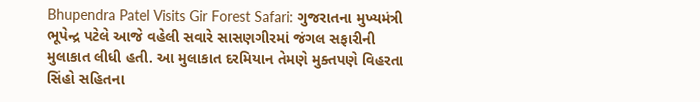Bhupendra Patel Visits Gir Forest Safari: ગુજરાતના મુખ્યમંત્રી ભૂપેન્દ્ર પટેલે આજે વહેલી સવારે સાસણગીરમાં જંગલ સફારીની મુલાકાત લીધી હતી. આ મુલાકાત દરમિયાન તેમણે મુક્તપણે વિહરતા સિંહો સહિતના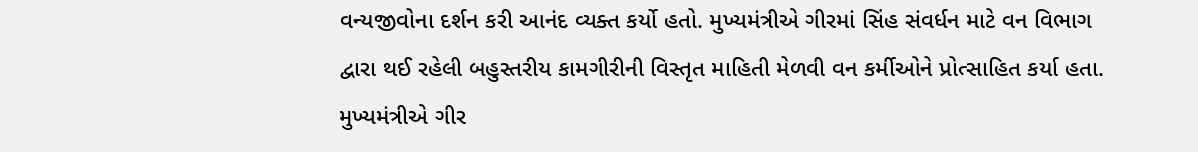વન્યજીવોના દર્શન કરી આનંદ વ્યક્ત કર્યો હતો. મુખ્યમંત્રીએ ગીરમાં સિંહ સંવર્ધન માટે વન વિભાગ દ્વારા થઈ રહેલી બહુસ્તરીય કામગીરીની વિસ્તૃત માહિતી મેળવી વન કર્મીઓને પ્રોત્સાહિત કર્યા હતા.
મુખ્યમંત્રીએ ગીર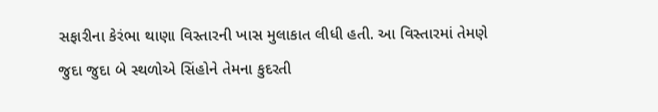સફારીના કેરંભા થાણા વિસ્તારની ખાસ મુલાકાત લીધી હતી. આ વિસ્તારમાં તેમણે જુદા જુદા બે સ્થળોએ સિંહોને તેમના કુદરતી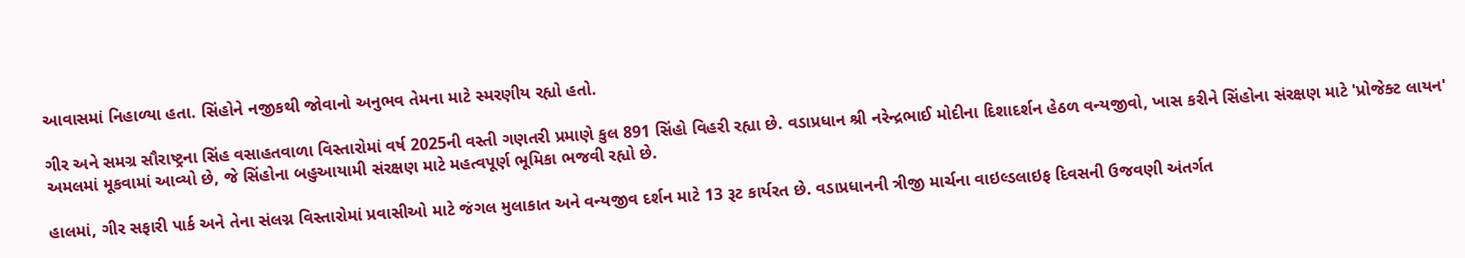આવાસમાં નિહાળ્યા હતા. સિંહોને નજીકથી જોવાનો અનુભવ તેમના માટે સ્મરણીય રહ્યો હતો.

ગીર અને સમગ્ર સૌરાષ્ટ્રના સિંહ વસાહતવાળા વિસ્તારોમાં વર્ષ 2025ની વસ્તી ગણતરી પ્રમાણે કુલ 891 સિંહો વિહરી રહ્યા છે. વડાપ્રધાન શ્રી નરેન્દ્રભાઈ મોદીના દિશાદર્શન હેઠળ વન્યજીવો, ખાસ કરીને સિંહોના સંરક્ષણ માટે 'પ્રોજેક્ટ લાયન' અમલમાં મૂકવામાં આવ્યો છે, જે સિંહોના બહુઆયામી સંરક્ષણ માટે મહત્વપૂર્ણ ભૂમિકા ભજવી રહ્યો છે.

હાલમાં, ગીર સફારી પાર્ક અને તેના સંલગ્ન વિસ્તારોમાં પ્રવાસીઓ માટે જંગલ મુલાકાત અને વન્યજીવ દર્શન માટે 13 રૂટ કાર્યરત છે. વડાપ્રધાનની ત્રીજી માર્ચના વાઇલ્ડલાઇફ દિવસની ઉજવણી અંતર્ગત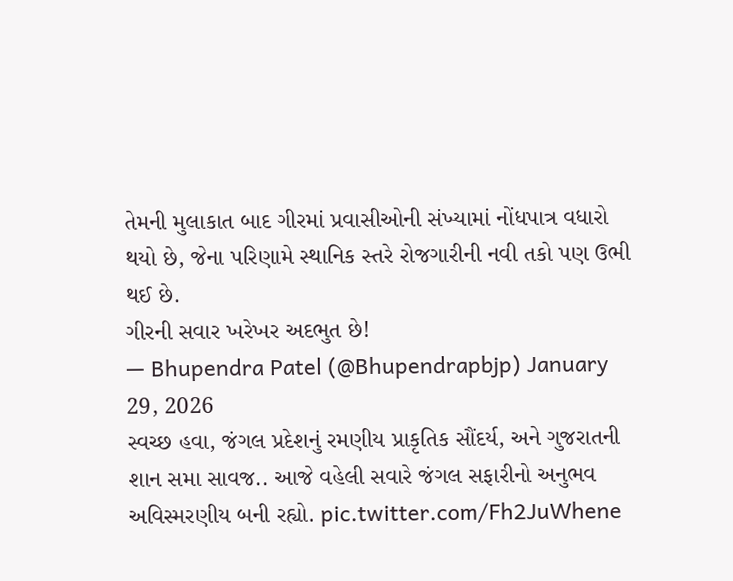તેમની મુલાકાત બાદ ગીરમાં પ્રવાસીઓની સંખ્યામાં નોંધપાત્ર વધારો થયો છે, જેના પરિણામે સ્થાનિક સ્તરે રોજગારીની નવી તકો પણ ઉભી થઈ છે.
ગીરની સવાર ખરેખર અદભુત છે!
— Bhupendra Patel (@Bhupendrapbjp) January 29, 2026
સ્વચ્છ હવા, જંગલ પ્રદેશનું રમણીય પ્રાકૃતિક સૌંદર્ય, અને ગુજરાતની શાન સમા સાવજ.. આજે વહેલી સવારે જંગલ સફારીનો અનુભવ અવિસ્મરણીય બની રહ્યો. pic.twitter.com/Fh2JuWhene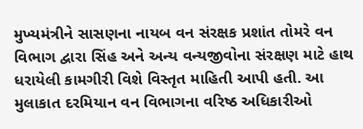મુખ્યમંત્રીને સાસણના નાયબ વન સંરક્ષક પ્રશાંત તોમરે વન વિભાગ દ્વારા સિંહ અને અન્ય વન્યજીવોના સંરક્ષણ માટે હાથ ધરાયેલી કામગીરી વિશે વિસ્તૃત માહિતી આપી હતી. આ મુલાકાત દરમિયાન વન વિભાગના વરિષ્ઠ અધિકારીઓ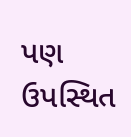પણ ઉપસ્થિત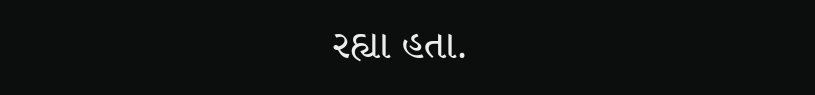રહ્યા હતા.